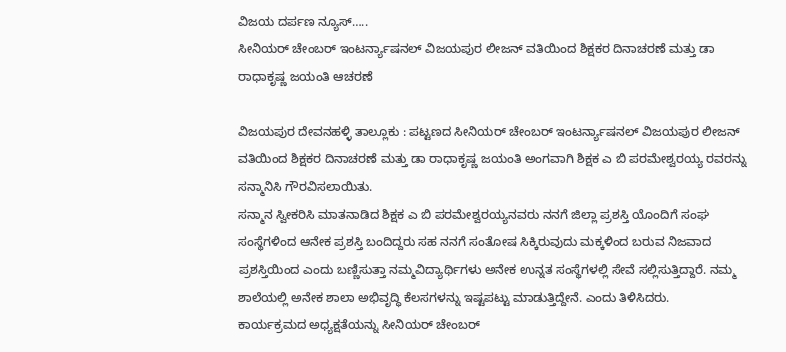ವಿಜಯ ದರ್ಪಣ ನ್ಯೂಸ್…..
ಸೀನಿಯರ್ ಚೇಂಬರ್ ಇಂಟರ್ನ್ಯಾಷನಲ್ ವಿಜಯಪುರ ಲೀಜನ್ ವತಿಯಿಂದ ಶಿಕ್ಷಕರ ದಿನಾಚರಣೆ ಮತ್ತು ಡಾ ರಾಧಾಕೃಷ್ಣ ಜಯಂತಿ ಆಚರಣೆ

ವಿಜಯಪುರ ದೇವನಹಳ್ಳಿ ತಾಲ್ಲೂಕು : ಪಟ್ಟಣದ ಸೀನಿಯರ್ ಚೇಂಬರ್ ಇಂಟರ್ನ್ಯಾಷನಲ್ ವಿಜಯಪುರ ಲೀಜನ್ ವತಿಯಿಂದ ಶಿಕ್ಷಕರ ದಿನಾಚರಣೆ ಮತ್ತು ಡಾ ರಾಧಾಕೃಷ್ಣ ಜಯಂತಿ ಅಂಗವಾಗಿ ಶಿಕ್ಷಕ ಎ ಬಿ ಪರಮೇಶ್ವರಯ್ಯ ರವರನ್ನು ಸನ್ಮಾನಿಸಿ ಗೌರವಿಸಲಾಯಿತು.
ಸನ್ಮಾನ ಸ್ವೀಕರಿಸಿ ಮಾತನಾಡಿದ ಶಿಕ್ಷಕ ಎ ಬಿ ಪರಮೇಶ್ವರಯ್ಯನವರು ನನಗೆ ಜಿಲ್ಲಾ ಪ್ರಶಸ್ತಿ ಯೊಂದಿಗೆ ಸಂಘ ಸಂಸ್ಥೆಗಳಿಂದ ಆನೇಕ ಪ್ರಶಸ್ತಿ ಬಂದಿದ್ದರು ಸಹ ನನಗೆ ಸಂತೋಷ ಸಿಕ್ಕಿರುವುದು ಮಕ್ಕಳಿಂದ ಬರುವ ನಿಜವಾದ ಪ್ರಶಸ್ತಿಯಿಂದ ಎಂದು ಬಣ್ಣಿಸುತ್ತಾ ನಮ್ಮವಿದ್ಯಾರ್ಥಿಗಳು ಅನೇಕ ಉನ್ನತ ಸಂಸ್ಥೆಗಳಲ್ಲಿ ಸೇವೆ ಸಲ್ಲಿಸುತ್ತಿದ್ದಾರೆ. ನಮ್ಮ ಶಾಲೆಯಲ್ಲಿ ಅನೇಕ ಶಾಲಾ ಅಭಿವೃದ್ಧಿ ಕೆಲಸಗಳನ್ನು ಇಷ್ಟಪಟ್ಟು ಮಾಡುತ್ತಿದ್ದೇನೆ. ಎಂದು ತಿಳಿಸಿದರು.
ಕಾರ್ಯಕ್ರಮದ ಅಧ್ಯಕ್ಷತೆಯನ್ನು ಸೀನಿಯರ್ ಚೇಂಬರ್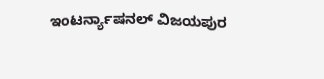ಇಂಟರ್ನ್ಯಾಷನಲ್ ವಿಜಯಪುರ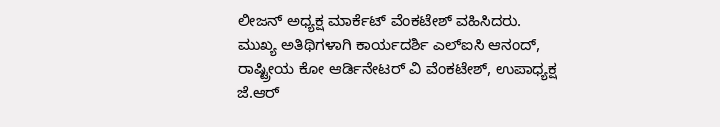ಲೀಜನ್ ಅಧ್ಯಕ್ಷ ಮಾರ್ಕೆಟ್ ವೆಂಕಟೇಶ್ ವಹಿಸಿದರು.
ಮುಖ್ಯ ಅತಿಥಿಗಳಾಗಿ ಕಾರ್ಯದರ್ಶಿ ಎಲ್ಐಸಿ ಆನಂದ್, ರಾಷ್ಟ್ರೀಯ ಕೋ ಆರ್ಡಿನೇಟರ್ ವಿ ವೆಂಕಟೇಶ್, ಉಪಾಧ್ಯಕ್ಷ ಜೆ.ಆರ್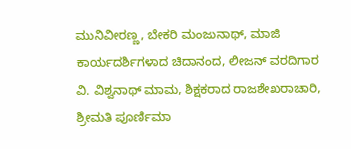ಮುನಿವೀರಣ್ಣ, ಬೇಕರಿ ಮಂಜುನಾಥ್, ಮಾಜಿ ಕಾರ್ಯದರ್ಶಿಗಳಾದ ಚಿದಾನಂದ, ಲೀಜನ್ ವರದಿಗಾರ ವಿ. ವಿಶ್ವನಾಥ್ ಮಾಮ, ಶಿಕ್ಷಕರಾದ ರಾಜಶೇಖರಾಚಾರಿ, ಶ್ರೀಮತಿ ಪೂರ್ಣಿಮಾ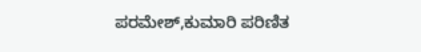ಪರಮೇಶ್,ಕುಮಾರಿ ಪರಿಣಿತ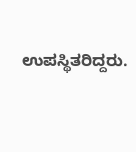ಉಪಸ್ಥಿತರಿದ್ದರು.